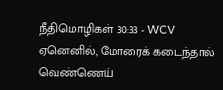நீதிமொழிகள் 30:33 - WCV
ஏனெனில், மோரைக் கடைந்தால் வெண்ணெய்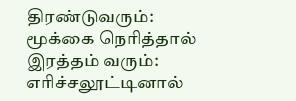திரண்டுவரும்: மூக்கை நெரித்தால் இரத்தம் வரும்: எரிச்சலூட்டினால்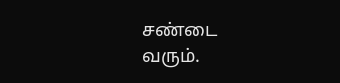சண்டை வரும்.